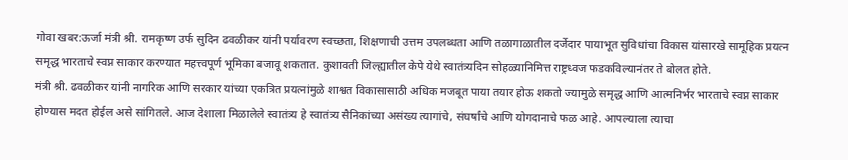गोवा खबर:ऊर्जा मंत्री श्री. रामकृष्ण उर्फ सुदिन ढवळीकर यांनी पर्यावरण स्वच्छता, शिक्षणाची उत्तम उपलब्धता आणि तळागाळातील दर्जेदार पायाभूत सुविधांचा विकास यांसारखे सामूहिक प्रयत्न समृद्ध भारताचे स्वप्न साकार करण्यात महत्त्वपूर्ण भूमिका बजावू शकतात. कुशावती जिल्ह्यातील केपे येथे स्वातंत्र्यदिन सोहळ्यानिमित्त राष्ट्रध्वज फडकविल्यानंतर ते बोलत होते.
मंत्री श्री. ढवळीकर यांनी नागरिक आणि सरकार यांच्या एकत्रित प्रयत्नांमुळे शाश्वत विकासासाठी अधिक मजबूत पाया तयार होऊ शकतो ज्यामुळे समृद्ध आणि आत्मनिर्भर भारताचे स्वप्न साकार होण्यास मदत होईल असे सांगितले. आज देशाला मिळालेले स्वातंत्र्य हे स्वातंत्र्य सैनिकांच्या असंख्य त्यागांचे, संघर्षांचे आणि योगदानाचे फळ आहे. आपल्याला त्याचा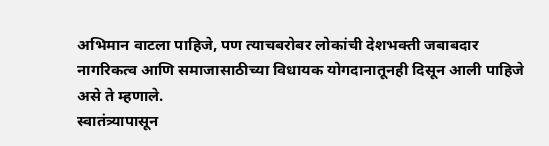अभिमान वाटला पाहिजे, पण त्याचबरोबर लोकांची देशभक्ती जबाबदार नागरिकत्व आणि समाजासाठीच्या विधायक योगदानातूनही दिसून आली पाहिजे असे ते म्हणाले.
स्वातंत्र्यापासून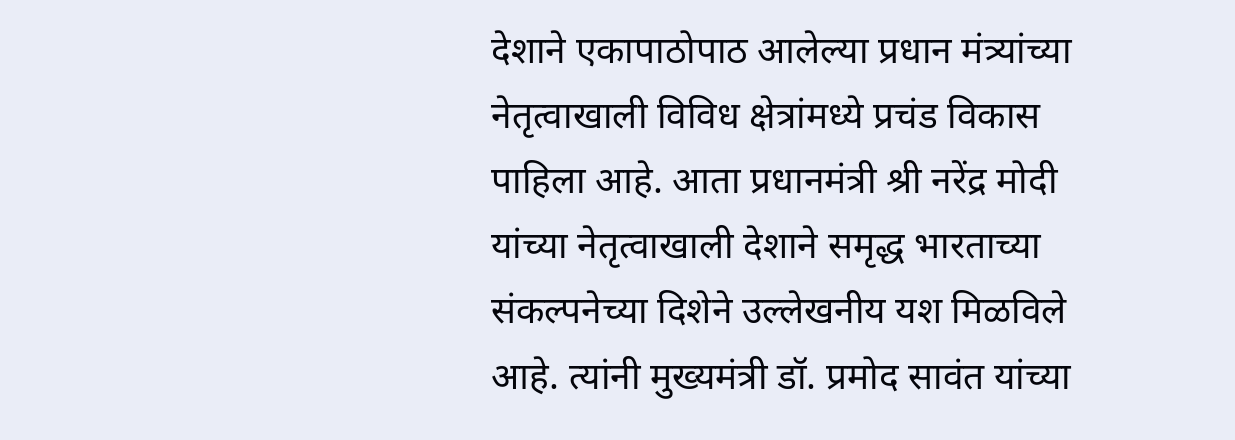देशाने एकापाठोपाठ आलेल्या प्रधान मंत्र्यांच्या नेतृत्वाखाली विविध क्षेत्रांमध्ये प्रचंड विकास पाहिला आहे. आता प्रधानमंत्री श्री नरेंद्र मोदी यांच्या नेतृत्वाखाली देशाने समृद्ध भारताच्या संकल्पनेच्या दिशेने उल्लेखनीय यश मिळविले आहे. त्यांनी मुख्यमंत्री डॉ. प्रमोद सावंत यांच्या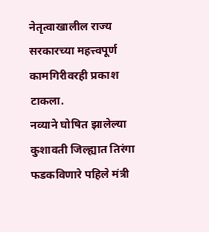नेतृत्वाखालील राज्य सरकारच्या महत्त्वपूर्ण कामगिरीवरही प्रकाश टाकला.
नव्याने घोषित झालेल्या कुशावती जिल्ह्यात तिरंगा फडकविणारे पहिले मंत्री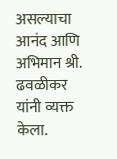असल्याचा आनंद आणि अभिमान श्री. ढवळीकर यांनी व्यक्त केला.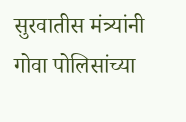सुरवातीस मंत्र्यांनी गोवा पोलिसांच्या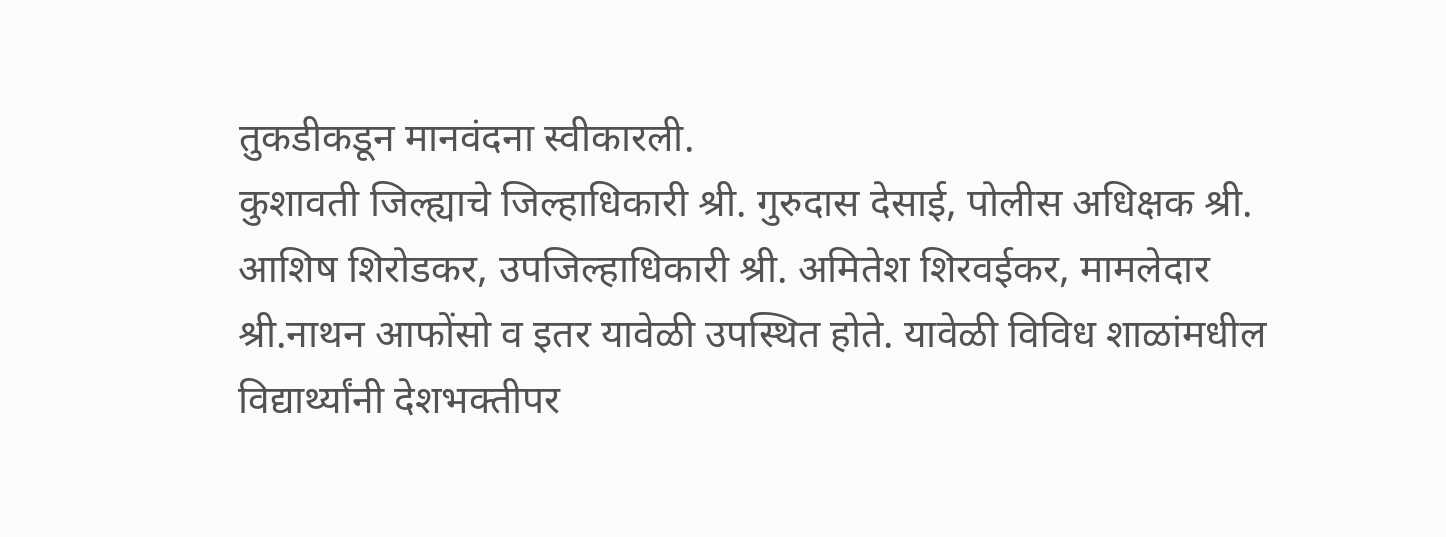तुकडीकडून मानवंदना स्वीकारली.
कुशावती जिल्ह्याचे जिल्हाधिकारी श्री. गुरुदास देसाई, पोलीस अधिक्षक श्री. आशिष शिरोडकर, उपजिल्हाधिकारी श्री. अमितेश शिरवईकर, मामलेदार श्री.नाथन आफोंसो व इतर यावेळी उपस्थित होते. यावेळी विविध शाळांमधील विद्यार्थ्यांनी देशभक्तीपर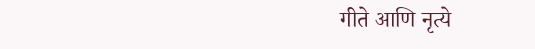गीते आणि नृत्ये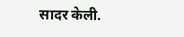सादर केली.